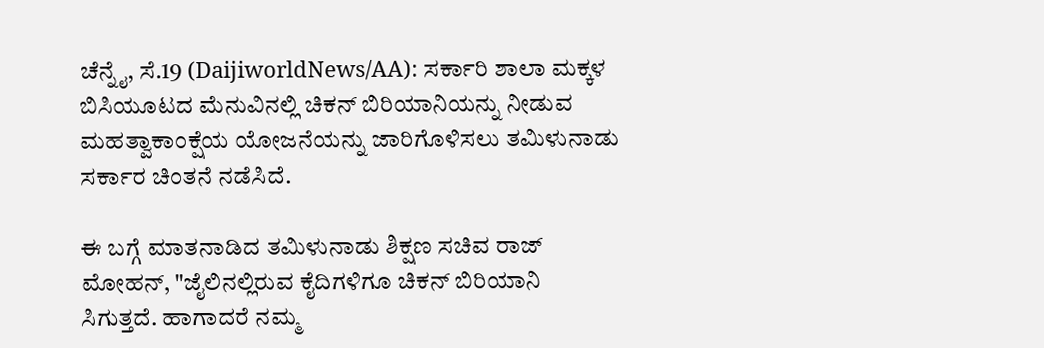ಚೆನ್ನೈ, ಸೆ.19 (DaijiworldNews/AA): ಸರ್ಕಾರಿ ಶಾಲಾ ಮಕ್ಕಳ ಬಿಸಿಯೂಟದ ಮೆನುವಿನಲ್ಲಿ ಚಿಕನ್ ಬಿರಿಯಾನಿಯನ್ನು ನೀಡುವ ಮಹತ್ವಾಕಾಂಕ್ಷೆಯ ಯೋಜನೆಯನ್ನು ಜಾರಿಗೊಳಿಸಲು ತಮಿಳುನಾಡು ಸರ್ಕಾರ ಚಿಂತನೆ ನಡೆಸಿದೆ.

ಈ ಬಗ್ಗೆ ಮಾತನಾಡಿದ ತಮಿಳುನಾಡು ಶಿಕ್ಷಣ ಸಚಿವ ರಾಜ್ ಮೋಹನ್, "ಜೈಲಿನಲ್ಲಿರುವ ಕೈದಿಗಳಿಗೂ ಚಿಕನ್ ಬಿರಿಯಾನಿ ಸಿಗುತ್ತದೆ. ಹಾಗಾದರೆ ನಮ್ಮ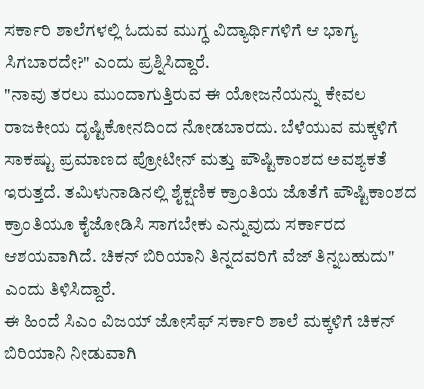ಸರ್ಕಾರಿ ಶಾಲೆಗಳಲ್ಲಿ ಓದುವ ಮುಗ್ಧ ವಿದ್ಯಾರ್ಥಿಗಳಿಗೆ ಆ ಭಾಗ್ಯ ಸಿಗಬಾರದೇ?" ಎಂದು ಪ್ರಶ್ನಿಸಿದ್ದಾರೆ.
"ನಾವು ತರಲು ಮುಂದಾಗುತ್ತಿರುವ ಈ ಯೋಜನೆಯನ್ನು ಕೇವಲ ರಾಜಕೀಯ ದೃಷ್ಟಿಕೋನದಿಂದ ನೋಡಬಾರದು. ಬೆಳೆಯುವ ಮಕ್ಕಳಿಗೆ ಸಾಕಷ್ಟು ಪ್ರಮಾಣದ ಪ್ರೋಟೀನ್ ಮತ್ತು ಪೌಷ್ಟಿಕಾಂಶದ ಅವಶ್ಯಕತೆ ಇರುತ್ತದೆ. ತಮಿಳುನಾಡಿನಲ್ಲಿ ಶೈಕ್ಷಣಿಕ ಕ್ರಾಂತಿಯ ಜೊತೆಗೆ ಪೌಷ್ಟಿಕಾಂಶದ ಕ್ರಾಂತಿಯೂ ಕೈಜೋಡಿಸಿ ಸಾಗಬೇಕು ಎನ್ನುವುದು ಸರ್ಕಾರದ ಆಶಯವಾಗಿದೆ. ಚಿಕನ್ ಬಿರಿಯಾನಿ ತಿನ್ನದವರಿಗೆ ವೆಜ್ ತಿನ್ನಬಹುದು" ಎಂದು ತಿಳಿಸಿದ್ದಾರೆ.
ಈ ಹಿಂದೆ ಸಿಎಂ ವಿಜಯ್ ಜೋಸೆಫ್ ಸರ್ಕಾರಿ ಶಾಲೆ ಮಕ್ಕಳಿಗೆ ಚಿಕನ್ ಬಿರಿಯಾನಿ ನೀಡುವಾಗಿ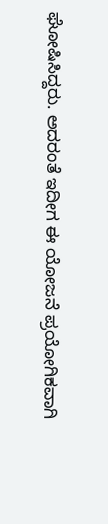ಘೋಷಿಸಿದ್ದರು. ಅದರಂತೆ ಇದೀಗ ಈ ಯೋಜನೆ ಪ್ರಯೋಗಿಕವಾಗಿ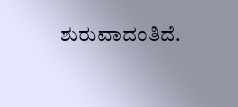ಶುರುವಾದಂತಿದೆ.